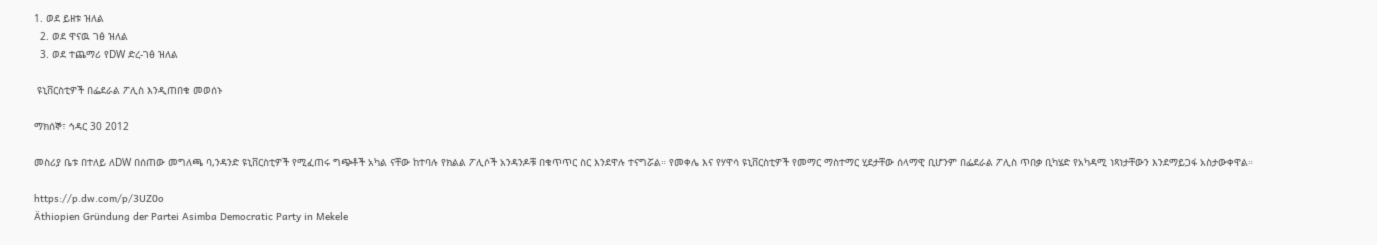1. ወደ ይዘቱ ዝለል
  2. ወደ ዋናዉ ገፅ ዝለል
  3. ወደ ተጨማሪ የDW ድረ-ገፅ ዝለል

 ዩኒቨርስቲዎች በፌደራል ፖሊስ እንዲጠበቁ መወሰኑ

ማክሰኞ፣ ኅዳር 30 2012

መስሪያ ቤቱ በተለይ ለDW በሰጠው መግለጫ ባ,ንዳንድ ዩኒቨርስቲዎች የሚፈጠሩ ግጭቶች አካል ናቸው ከተባሉ የክልል ፖሊሶች አንዳንዶቹ በቁጥጥር ስር እንደዋሉ ተናግሯል። የመቀሌ እና የሃዋሳ ዩኒቨርስቲዎች የመማር ማስተማር ሂደታቸው ሰላማዊ ቢሆንም በፌደራል ፖሊስ ጥበቃ ቢካሄድ የአካዳሚ ነጻነታቸውን እንደማይጋፋ አስታውቀዋል።

https://p.dw.com/p/3UZ0o
Äthiopien Gründung der Partei Asimba Democratic Party in Mekele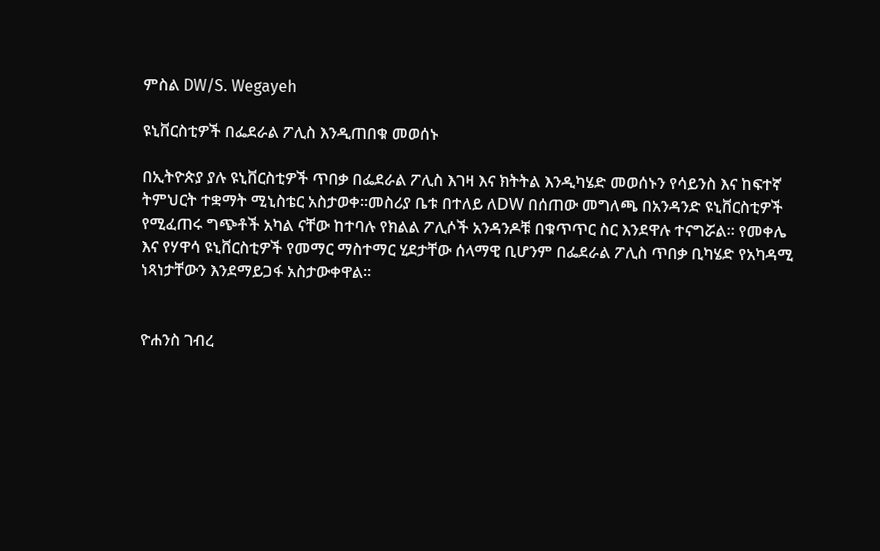ምስል DW/S. Wegayeh

ዩኒቨርስቲዎች በፌደራል ፖሊስ እንዲጠበቁ መወሰኑ

በኢትዮጵያ ያሉ ዩኒቨርስቲዎች ጥበቃ በፌደራል ፖሊስ እገዛ እና ክትትል እንዲካሄድ መወሰኑን የሳይንስ እና ከፍተኛ ትምህርት ተቋማት ሚኒስቴር አስታወቀ።መስሪያ ቤቱ በተለይ ለDW በሰጠው መግለጫ በአንዳንድ ዩኒቨርስቲዎች የሚፈጠሩ ግጭቶች አካል ናቸው ከተባሉ የክልል ፖሊሶች አንዳንዶቹ በቁጥጥር ስር እንደዋሉ ተናግሯል። የመቀሌ እና የሃዋሳ ዩኒቨርስቲዎች የመማር ማስተማር ሂደታቸው ሰላማዊ ቢሆንም በፌደራል ፖሊስ ጥበቃ ቢካሄድ የአካዳሚ ነጻነታቸውን እንደማይጋፋ አስታውቀዋል።


ዮሐንስ ገብረ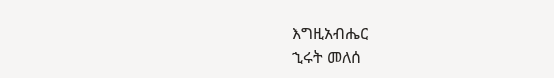እግዚአብሔር
ኂሩት መለሰ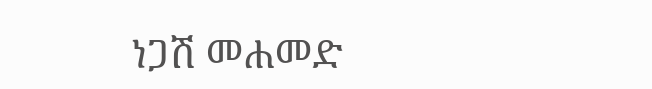ነጋሽ መሐመድ